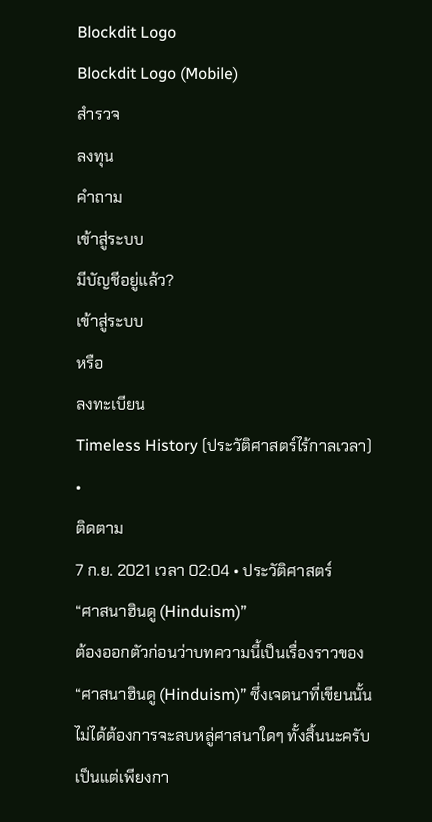Blockdit Logo
Blockdit Logo (Mobile)
สำรวจ
ลงทุน
คำถาม
เข้าสู่ระบบ
มีบัญชีอยู่แล้ว?
เข้าสู่ระบบ
หรือ
ลงทะเบียน
Timeless History (ประวัติศาสตร์ไร้กาลเวลา)
•
ติดตาม
7 ก.ย. 2021 เวลา 02:04 • ประวัติศาสตร์
“ศาสนาฮินดู (Hinduism)”
ต้องออกตัวก่อนว่าบทความนี้เป็นเรื่องราวของ “ศาสนาฮินดู (Hinduism)” ซึ่งเจตนาที่เขียนนั้น ไม่ได้ต้องการจะลบหลู่ศาสนาใดๆ ทั้งสิ้นนะครับ เป็นแต่เพียงกา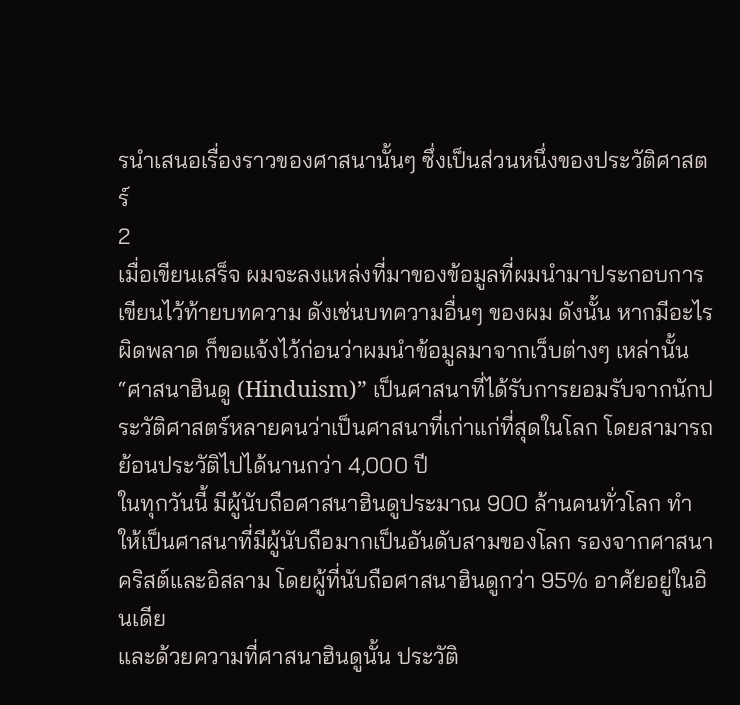รนำเสนอเรื่องราวของศาสนานั้นๆ ซึ่งเป็นส่วนหนึ่งของประวัติศาสตร์
2
เมื่อเขียนเสร็จ ผมจะลงแหล่งที่มาของข้อมูลที่ผมนำมาประกอบการเขียนไว้ท้ายบทความ ดังเช่นบทความอื่นๆ ของผม ดังนั้น หากมีอะไรผิดพลาด ก็ขอแจ้งไว้ก่อนว่าผมนำข้อมูลมาจากเว็บต่างๆ เหล่านั้น
“ศาสนาฮินดู (Hinduism)” เป็นศาสนาที่ได้รับการยอมรับจากนักประวัติศาสตร์หลายคนว่าเป็นศาสนาที่เก่าแก่ที่สุดในโลก โดยสามารถย้อนประวัติไปได้นานกว่า 4,000 ปี
ในทุกวันนี้ มีผู้นับถือศาสนาฮินดูประมาณ 900 ล้านคนทั่วโลก ทำให้เป็นศาสนาที่มีผู้นับถือมากเป็นอันดับสามของโลก รองจากศาสนาคริสต์และอิสลาม โดยผู้ที่นับถือศาสนาฮินดูกว่า 95% อาศัยอยู่ในอินเดีย
และด้วยความที่ศาสนาฮินดูนั้น ประวัติ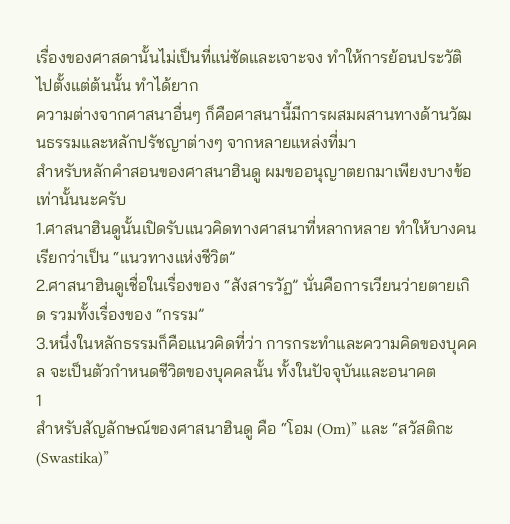เรื่องของศาสดานั้นไม่เป็นที่แน่ชัดและเจาะจง ทำให้การย้อนประวัติไปตั้งแต่ต้นนั้น ทำได้ยาก
ความต่างจากศาสนาอื่นๆ ก็คือศาสนานี้มีการผสมผสานทางด้านวัฒนธรรมและหลักปรัชญาต่างๆ จากหลายแหล่งที่มา
สำหรับหลักคำสอนของศาสนาฮินดู ผมขออนุญาตยกมาเพียงบางข้อเท่านั้นนะครับ
1.ศาสนาฮินดูนั้นเปิดรับแนวคิดทางศาสนาที่หลากหลาย ทำให้บางคนเรียกว่าเป็น “แนวทางแห่งชีวิต”
2.ศาสนาฮินดูเชื่อในเรื่องของ “สังสารวัฏ” นั่นคือการเวียนว่ายตายเกิด รวมทั้งเรื่องของ “กรรม”
3.หนึ่งในหลักธรรมก็คือแนวคิดที่ว่า การกระทำและความคิดของบุคคล จะเป็นตัวกำหนดชีวิตของบุคคลนั้น ทั้งในปัจจุบันและอนาคต
1
สำหรับสัญลักษณ์ของศาสนาฮินดู คือ “โอม (Om)” และ “สวัสติกะ (Swastika)”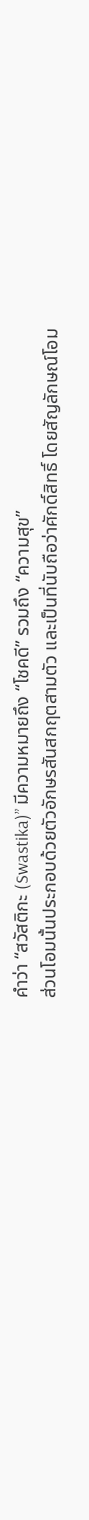คำว่า “สวัสติกะ (Swastika)” มีความหมายถึง “โชคดี” รวมถึง “ความสุข”
ส่วนโอมนั้นประกอบด้วยตัวอักษรสันสกฤตสามตัว และเป็นที่นับถือว่าศักดิ์สิทธิ์ โดยสัญลักษณ์โอม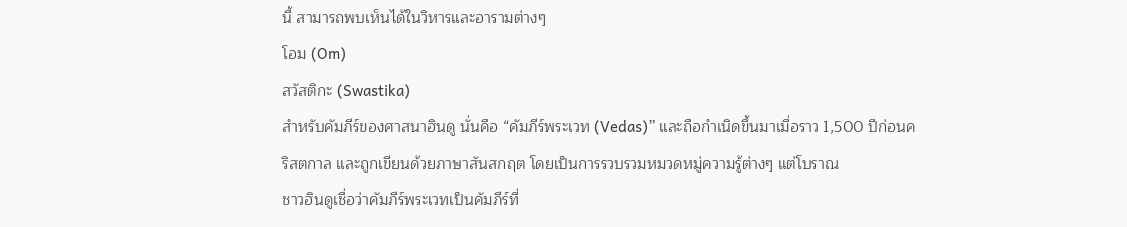นี้ สามารถพบเห็นได้ในวิหารและอารามต่างๆ
โอม (Om)
สวัสติกะ (Swastika)
สำหรับคัมภีร์ของศาสนาฮินดู นั่นคือ “คัมภีร์พระเวท (Vedas)” และถือกำเนิดขึ้นมาเมื่อราว 1,500 ปีก่อนคริสตกาล และถูกเขียนด้วยภาษาสันสกฤต โดยเป็นการรวบรวมหมวดหมู่ความรู้ต่างๆ แต่โบราณ
ชาวฮินดูเชื่อว่าคัมภีร์พระเวทเป็นคัมภีร์ที่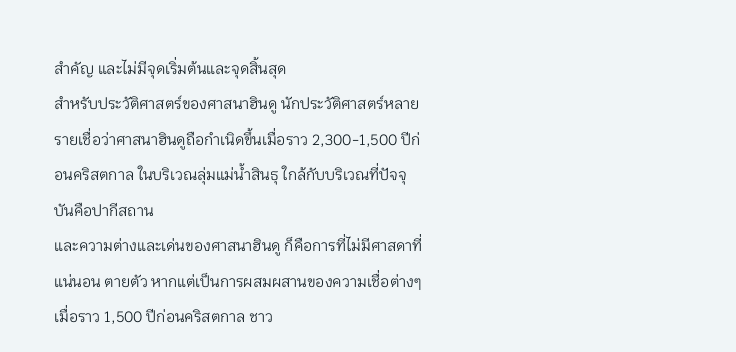สำคัญ และไม่มีจุดเริ่มต้นและจุดสิ้นสุด
สำหรับประวัติศาสตร์ของศาสนาฮินดู นักประวัติศาสตร์หลายรายเชื่อว่าศาสนาฮินดูถือกำเนิดขึ้นเมื่อราว 2,300-1,500 ปีก่อนคริสตกาล ในบริเวณลุ่มแม่น้ำสินธุ ใกล้กับบริเวณที่ปัจจุบันคือปากีสถาน
และความต่างและเด่นของศาสนาฮินดู ก็คือการที่ไม่มีศาสดาที่แน่นอน ตายตัว หากแต่เป็นการผสมผสานของความเชื่อต่างๆ
เมื่อราว 1,500 ปีก่อนคริสตกาล ชาว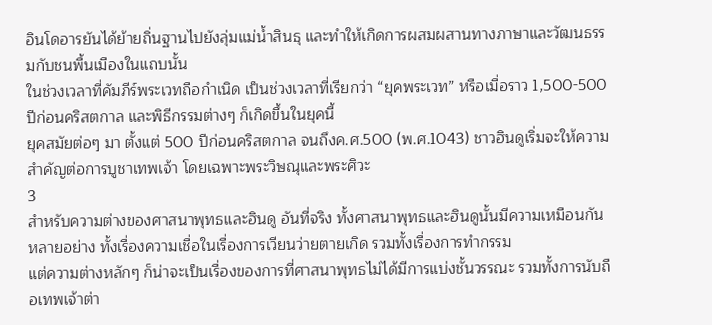อินโดอารยันได้ย้ายถิ่นฐานไปยังลุ่มแม่น้ำสินธุ และทำให้เกิดการผสมผสานทางภาษาและวัฒนธรรมกับชนพื้นเมืองในแถบนั้น
ในช่วงเวลาที่คัมภีร์พระเวทถือกำเนิด เป็นช่วงเวลาที่เรียกว่า “ยุคพระเวท” หรือเมื่อราว 1,500-500 ปีก่อนคริสตกาล และพิธีกรรมต่างๆ ก็เกิดขึ้นในยุคนี้
ยุคสมัยต่อๆ มา ตั้งแต่ 500 ปีก่อนคริสตกาล จนถึงค.ศ.500 (พ.ศ.1043) ชาวฮินดูเริ่มจะให้ความสำคัญต่อการบูชาเทพเจ้า โดยเฉพาะพระวิษณุและพระศิวะ
3
สำหรับความต่างของศาสนาพุทธและฮินดู อันที่จริง ทั้งศาสนาพุทธและฮินดูนั้นมีความเหมือนกันหลายอย่าง ทั้งเรื่องความเชื่อในเรื่องการเวียนว่ายตายเกิด รวมทั้งเรื่องการทำกรรม
แต่ความต่างหลักๆ ก็น่าจะเป็นเรื่องของการที่ศาสนาพุทธไม่ได้มีการแบ่งชั้นวรรณะ รวมทั้งการนับถือเทพเจ้าต่า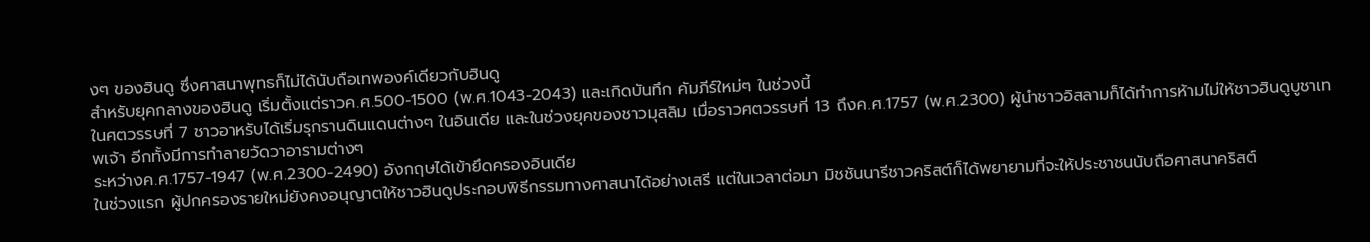งๆ ของฮินดู ซึ่งศาสนาพุทธก็ไม่ได้นับถือเทพองค์เดียวกับฮินดู
สำหรับยุคกลางของฮินดู เริ่มตั้งแต่ราวค.ศ.500-1500 (พ.ศ.1043-2043) และเกิดบันทึก คัมภีร์ใหม่ๆ ในช่วงนี้
ในศตวรรษที่ 7 ชาวอาหรับได้เริ่มรุกรานดินแดนต่างๆ ในอินเดีย และในช่วงยุคของชาวมุสลิม เมื่อราวศตวรรษที่ 13 ถึงค.ศ.1757 (พ.ศ.2300) ผู้นำชาวอิสลามก็ได้ทำการห้ามไม่ให้ชาวฮินดูบูชาเทพเจ้า อีกทั้งมีการทำลายวัดวาอารามต่างๆ
ระหว่างค.ศ.1757-1947 (พ.ศ.2300-2490) อังกฤษได้เข้ายึดครองอินเดีย
ในช่วงแรก ผู้ปกครองรายใหม่ยังคงอนุญาตให้ชาวฮินดูประกอบพิธีกรรมทางศาสนาได้อย่างเสรี แต่ในเวลาต่อมา มิชชันนารีชาวคริสต์ก็ได้พยายามที่จะให้ประชาชนนับถือศาสนาคริสต์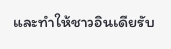และทำให้ชาวอินเดียรับ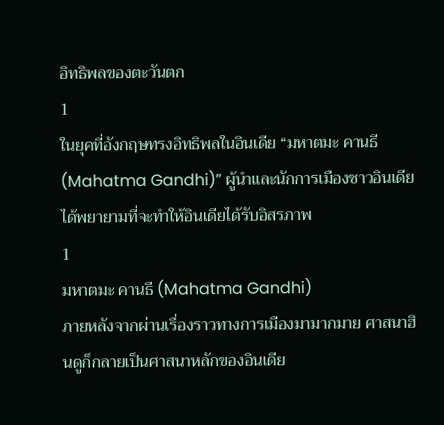อิทธิพลของตะวันตก
1
ในยุคที่อังกฤษทรงอิทธิพลในอินเดีย “มหาตมะ คานธี (Mahatma Gandhi)” ผู้นำและนักการเมืองชาวอินเดีย ได้พยายามที่จะทำให้อินเดียได้รับอิสรภาพ
1
มหาตมะ คานธี (Mahatma Gandhi)
ภายหลังจากผ่านเรื่องราวทางการเมืองมามากมาย ศาสนาฮินดูก็กลายเป็นศาสนาหลักของอินเดีย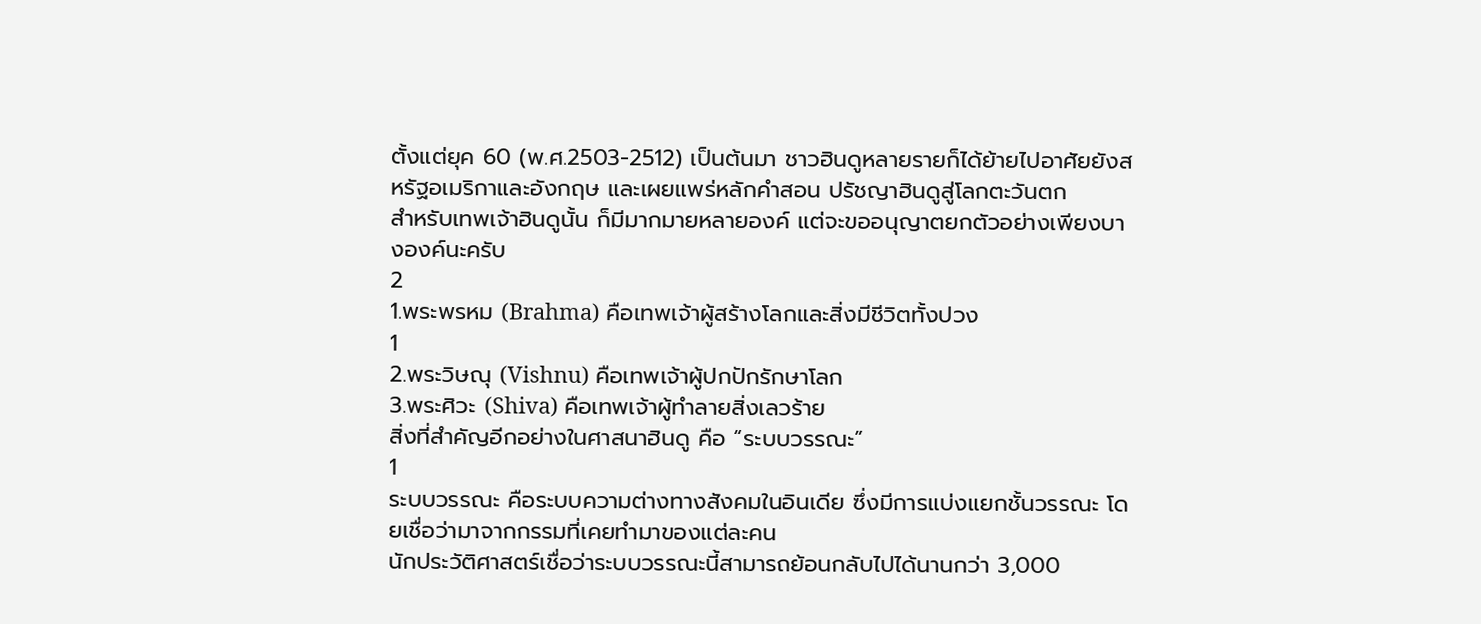ตั้งแต่ยุค 60 (พ.ศ.2503-2512) เป็นต้นมา ชาวฮินดูหลายรายก็ได้ย้ายไปอาศัยยังสหรัฐอเมริกาและอังกฤษ และเผยแพร่หลักคำสอน ปรัชญาฮินดูสู่โลกตะวันตก
สำหรับเทพเจ้าฮินดูนั้น ก็มีมากมายหลายองค์ แต่จะขออนุญาตยกตัวอย่างเพียงบางองค์นะครับ
2
1.พระพรหม (Brahma) คือเทพเจ้าผู้สร้างโลกและสิ่งมีชีวิตทั้งปวง
1
2.พระวิษณุ (Vishnu) คือเทพเจ้าผู้ปกปักรักษาโลก
3.พระศิวะ (Shiva) คือเทพเจ้าผู้ทำลายสิ่งเลวร้าย
สิ่งที่สำคัญอีกอย่างในศาสนาฮินดู คือ “ระบบวรรณะ”
1
ระบบวรรณะ คือระบบความต่างทางสังคมในอินเดีย ซึ่งมีการแบ่งแยกชั้นวรรณะ โดยเชื่อว่ามาจากกรรมที่เคยทำมาของแต่ละคน
นักประวัติศาสตร์เชื่อว่าระบบวรรณะนี้สามารถย้อนกลับไปได้นานกว่า 3,000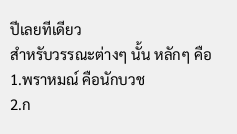ปีเลยทีเดียว
สำหรับวรรณะต่างๆ นั้น หลักๆ คือ
1.พราหมณ์ คือนักบวช
2.ก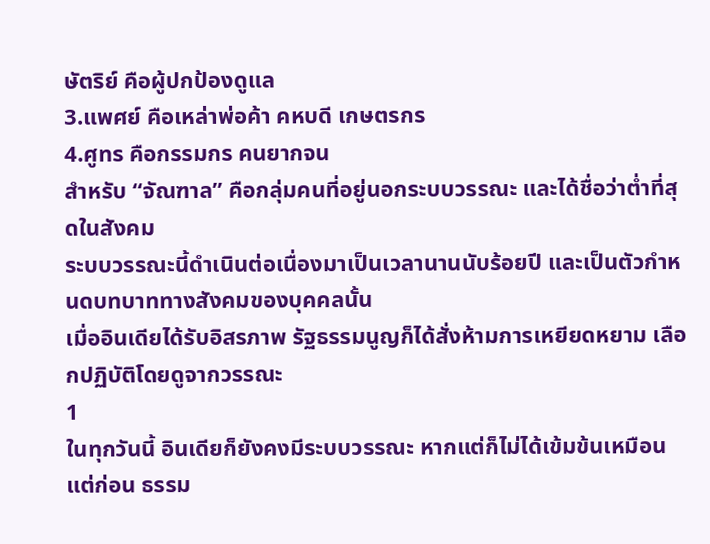ษัตริย์ คือผู้ปกป้องดูแล
3.แพศย์ คือเหล่าพ่อค้า คหบดี เกษตรกร
4.ศูทร คือกรรมกร คนยากจน
สำหรับ “จัณฑาล” คือกลุ่มคนที่อยู่นอกระบบวรรณะ และได้ชื่อว่าต่ำที่สุดในสังคม
ระบบวรรณะนี้ดำเนินต่อเนื่องมาเป็นเวลานานนับร้อยปี และเป็นตัวกำหนดบทบาททางสังคมของบุคคลนั้น
เมื่ออินเดียได้รับอิสรภาพ รัฐธรรมนูญก็ได้สั่งห้ามการเหยียดหยาม เลือกปฏิบัติโดยดูจากวรรณะ
1
ในทุกวันนี้ อินเดียก็ยังคงมีระบบวรรณะ หากแต่ก็ไม่ได้เข้มข้นเหมือนแต่ก่อน ธรรม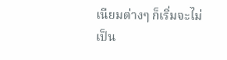เนียมต่างๆ ก็เริ่มจะไม่เป็น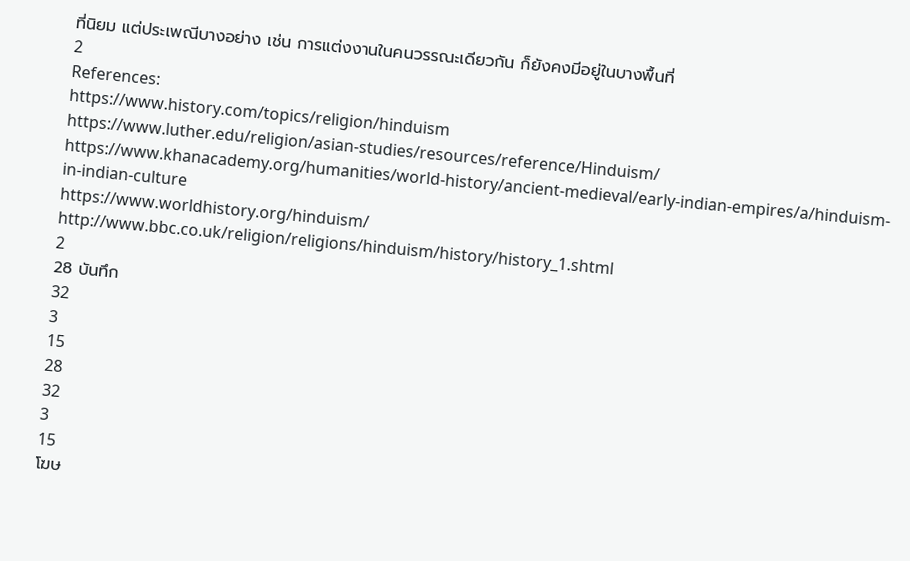ที่นิยม แต่ประเพณีบางอย่าง เช่น การแต่งงานในคนวรรณะเดียวกัน ก็ยังคงมีอยู่ในบางพื้นที่
2
References:
https://www.history.com/topics/religion/hinduism
https://www.luther.edu/religion/asian-studies/resources/reference/Hinduism/
https://www.khanacademy.org/humanities/world-history/ancient-medieval/early-indian-empires/a/hinduism-in-indian-culture
https://www.worldhistory.org/hinduism/
http://www.bbc.co.uk/religion/religions/hinduism/history/history_1.shtml
2
28 บันทึก
32
3
15
28
32
3
15
โฆษ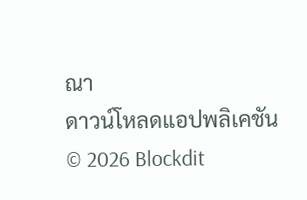ณา
ดาวน์โหลดแอปพลิเคชัน
© 2026 Blockdit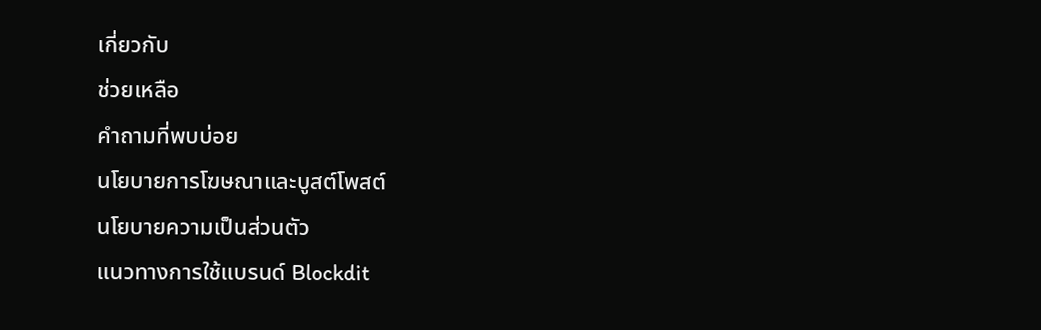เกี่ยวกับ
ช่วยเหลือ
คำถามที่พบบ่อย
นโยบายการโฆษณาและบูสต์โพสต์
นโยบายความเป็นส่วนตัว
แนวทางการใช้แบรนด์ Blockdit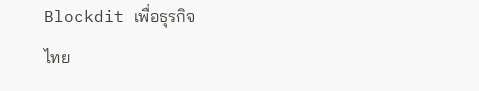Blockdit เพื่อธุรกิจ
ไทย